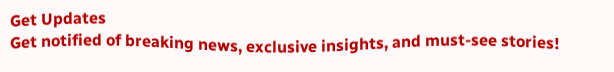Get Updates
Get notified of breaking news, exclusive insights, and must-see stories!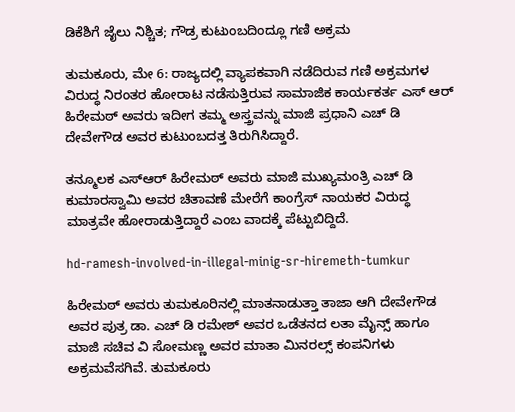ಡಿಕೆಶಿಗೆ ಜೈಲು ನಿಶ್ಚಿತ; ಗೌಡ್ರ ಕುಟುಂಬದಿಂದ್ಲೂ ಗಣಿ ಅಕ್ರಮ

ತುಮಕೂರು, ಮೇ 6: ರಾಜ್ಯದಲ್ಲಿ ವ್ಯಾಪಕವಾಗಿ ನಡೆದಿರುವ ಗಣಿ ಅಕ್ರಮಗಳ ವಿರುದ್ಧ ನಿರಂತರ ಹೋರಾಟ ನಡೆಸುತ್ತಿರುವ ಸಾಮಾಜಿಕ ಕಾರ್ಯಕರ್ತ ಎಸ್ ಆರ್ ಹಿರೇಮಠ್ ಅವರು ಇದೀಗ ತಮ್ಮ ಅಸ್ತ್ರವನ್ನು ಮಾಜಿ ಪ್ರಧಾನಿ ಎಚ್ ಡಿ ದೇವೇಗೌಡ ಅವರ ಕುಟುಂಬದತ್ತ ತಿರುಗಿಸಿದ್ದಾರೆ.

ತನ್ಮೂಲಕ ಎಸ್ಆರ್ ಹಿರೇಮಠ್ ಅವರು ಮಾಜಿ ಮುಖ್ಯಮಂತ್ರಿ ಎಚ್ ಡಿ ಕುಮಾರಸ್ವಾಮಿ ಅವರ ಚಿತಾವಣೆ ಮೇರೆಗೆ ಕಾಂಗ್ರೆಸ್ ನಾಯಕರ ವಿರುದ್ಧ ಮಾತ್ರವೇ ಹೋರಾಡುತ್ತಿದ್ದಾರೆ ಎಂಬ ವಾದಕ್ಕೆ ಪೆಟ್ಟುಬಿದ್ದಿದೆ.

hd-ramesh-involved-in-illegal-minig-sr-hiremeth-tumkur

ಹಿರೇಮಠ್ ಅವರು ತುಮಕೂರಿನಲ್ಲಿ ಮಾತನಾಡುತ್ತಾ ತಾಜಾ ಆಗಿ ದೇವೇಗೌಡ ಅವರ ಪುತ್ರ ಡಾ. ಎಚ್ ಡಿ ರಮೇಶ್ ಅವರ ಒಡೆತನದ ಲತಾ ಮೈನ್ಸ್ ಹಾಗೂ ಮಾಜಿ ಸಚಿವ ವಿ ಸೋಮಣ್ಣ ಅವರ ಮಾತಾ ಮಿನರಲ್ಸ್ ಕಂಪನಿಗಳು ಅಕ್ರಮವೆಸಗಿವೆ. ತುಮಕೂರು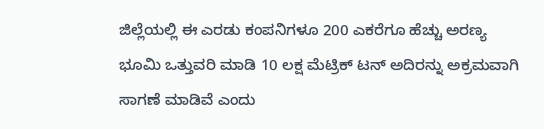ಜಿಲ್ಲೆಯಲ್ಲಿ ಈ ಎರಡು ಕಂಪನಿಗಳೂ 200 ಎಕರೆಗೂ ಹೆಚ್ಚು ಅರಣ್ಯ ಭೂಮಿ ಒತ್ತುವರಿ ಮಾಡಿ 10 ಲಕ್ಷ ಮೆಟ್ರಿಕ್ ಟನ್ ಅದಿರನ್ನು ಅಕ್ರಮವಾಗಿ ಸಾಗಣೆ ಮಾಡಿವೆ ಎಂದು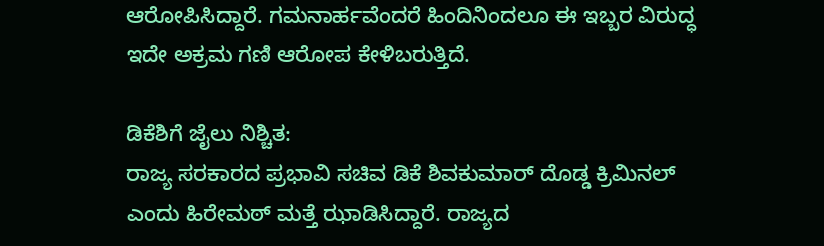ಆರೋಪಿಸಿದ್ದಾರೆ. ಗಮನಾರ್ಹವೆಂದರೆ ಹಿಂದಿನಿಂದಲೂ ಈ ಇಬ್ಬರ ವಿರುದ್ಧ ಇದೇ ಅಕ್ರಮ ಗಣಿ ಆರೋಪ ಕೇಳಿಬರುತ್ತಿದೆ.

ಡಿಕೆಶಿಗೆ ಜೈಲು ನಿಶ್ಚಿತ:
ರಾಜ್ಯ ಸರಕಾರದ ಪ್ರಭಾವಿ ಸಚಿವ ಡಿಕೆ ಶಿವಕುಮಾರ್ ದೊಡ್ಡ ಕ್ರಿಮಿನಲ್ ಎಂದು ಹಿರೇಮಠ್ ಮತ್ತೆ ಝಾಡಿಸಿದ್ದಾರೆ. ರಾಜ್ಯದ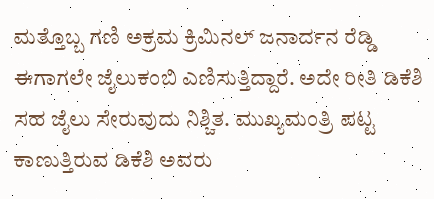ಮತ್ತೊಬ್ಬ ಗಣಿ ಅಕ್ರಮ ಕ್ರಿಮಿನಲ್ ಜನಾರ್ದನ ರೆಡ್ಡಿ ಈಗಾಗಲೇ ಜೈಲುಕಂಬಿ ಎಣಿಸುತ್ತಿದ್ದಾರೆ. ಅದೇ ರೀತಿ ಡಿಕೆಶಿ ಸಹ ಜೈಲು ಸೇರುವುದು ನಿಶ್ಚಿತ. ಮುಖ್ಯಮಂತ್ರಿ ಪಟ್ಟ ಕಾಣುತ್ತಿರುವ ಡಿಕೆಶಿ ಅವರು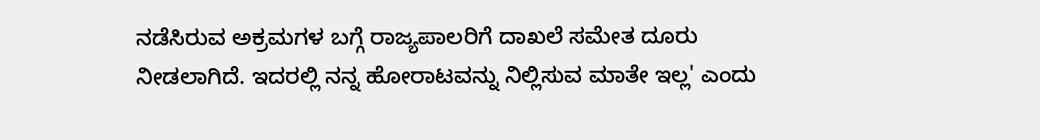ನಡೆಸಿರುವ ಅಕ್ರಮಗಳ ಬಗ್ಗೆ ರಾಜ್ಯಪಾಲರಿಗೆ ದಾಖಲೆ ಸಮೇತ ದೂರು ನೀಡಲಾಗಿದೆ. ಇದರಲ್ಲಿ ನನ್ನ ಹೋರಾಟವನ್ನು ನಿಲ್ಲಿಸುವ ಮಾತೇ ಇಲ್ಲ' ಎಂದು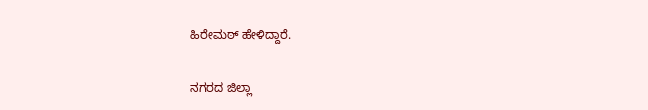ಹಿರೇಮಠ್ ಹೇಳಿದ್ದಾರೆ.

ನಗರದ ಜಿಲ್ಲಾ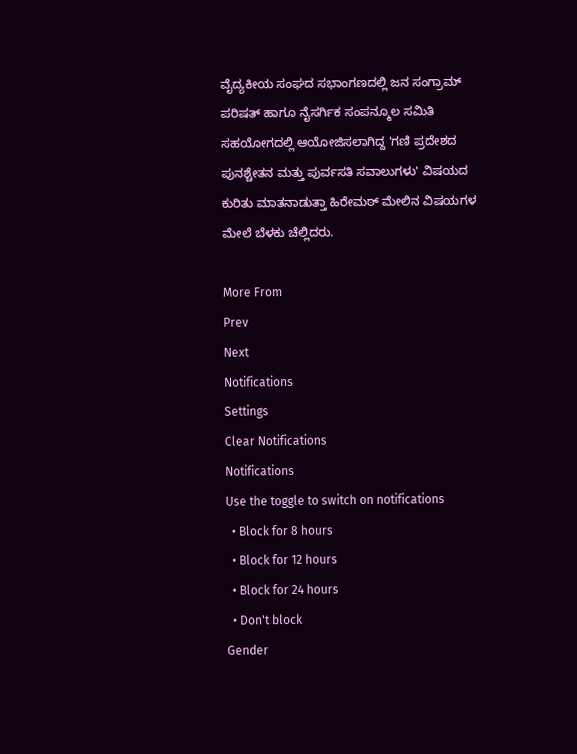ವೈದ್ಯಕೀಯ ಸಂಘದ ಸಭಾಂಗಣದಲ್ಲಿ ಜನ ಸಂಗ್ರಾಮ್ ಪರಿಷತ್ ಹಾಗೂ ನೈಸರ್ಗಿಕ ಸಂಪನ್ಮೂಲ ಸಮಿತಿ ಸಹಯೋಗದಲ್ಲಿ ಆಯೋಜಿಸಲಾಗಿದ್ದ 'ಗಣಿ ಪ್ರದೇಶದ ಪುನಶ್ಚೇತನ ಮತ್ತು ಪುರ್ವಸತಿ ಸವಾಲುಗಳು' ವಿಷಯದ ಕುರಿತು ಮಾತನಾಡುತ್ತಾ ಹಿರೇಮಠ್ ಮೇಲಿನ ವಿಷಯಗಳ ಮೇಲೆ ಬೆಳಕು ಚೆಲ್ಲಿದರು.

More From
Prev
Next
Notifications
Settings
Clear Notifications
Notifications
Use the toggle to switch on notifications
  • Block for 8 hours
  • Block for 12 hours
  • Block for 24 hours
  • Don't block
Gender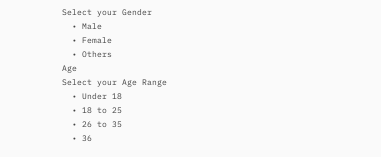Select your Gender
  • Male
  • Female
  • Others
Age
Select your Age Range
  • Under 18
  • 18 to 25
  • 26 to 35
  • 36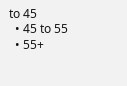to 45
  • 45 to 55
  • 55+